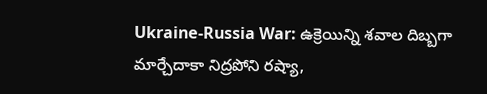Ukraine-Russia War: ఉక్రెయిన్ని శవాల దిబ్బగా మార్చేదాకా నిద్రపోని రష్యా,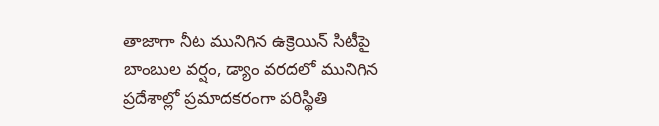తాజాగా నీట మునిగిన ఉక్రెయిన్ సిటీపై బాంబుల వర్షం, డ్యాం వరదలో మునిగిన ప్రదేశాల్లో ప్రమాదకరంగా పరిస్థితి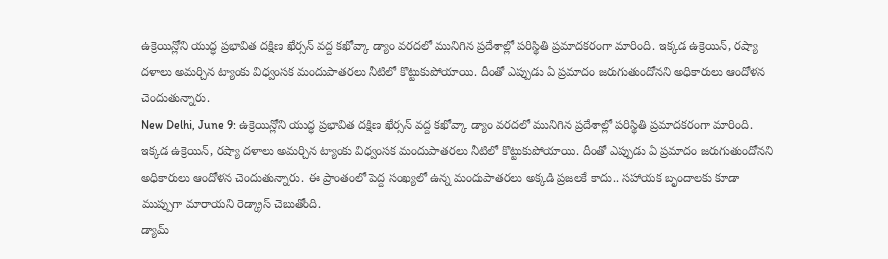ఉక్రెయిన్లోని యుద్ధ ప్రభావిత దక్షిణ ఖేర్సన్ వద్ద కఖోవ్కా డ్యాం వరదలో మునిగిన ప్రదేశాల్లో పరిస్థితి ప్రమాదకరంగా మారింది. ఇక్కడ ఉక్రెయిన్, రష్యా దళాలు అమర్చిన ట్యాంకు విధ్వంసక మందుపాతరలు నీటిలో కొట్టుకుపోయాయి. దీంతో ఎప్పుడు ఏ ప్రమాదం జరుగుతుందోనని అధికారులు ఆందోళన చెందుతున్నారు.
New Delhi, June 9: ఉక్రెయిన్లోని యుద్ధ ప్రభావిత దక్షిణ ఖేర్సన్ వద్ద కఖోవ్కా డ్యాం వరదలో మునిగిన ప్రదేశాల్లో పరిస్థితి ప్రమాదకరంగా మారింది. ఇక్కడ ఉక్రెయిన్, రష్యా దళాలు అమర్చిన ట్యాంకు విధ్వంసక మందుపాతరలు నీటిలో కొట్టుకుపోయాయి. దీంతో ఎప్పుడు ఏ ప్రమాదం జరుగుతుందోనని అధికారులు ఆందోళన చెందుతున్నారు. ఈ ప్రాంతంలో పెద్ద సంఖ్యలో ఉన్న మందుపాతరలు అక్కడి ప్రజలకే కాదు.. సహాయక బృందాలకు కూడా ముప్పుగా మారాయని రెడ్క్రాస్ చెబుతోంది.
డ్యామ్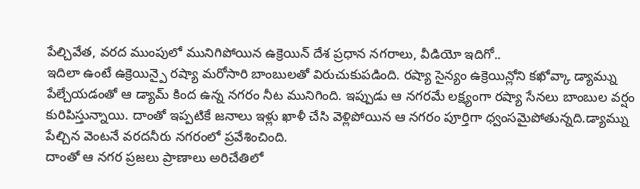పేల్చివేత, వరద ముంపులో మునిగిపోయిన ఉక్రెయిన్ దేశ ప్రధాన నగరాలు, వీడియో ఇదిగో..
ఇదిలా ఉంటే ఉక్రెయిన్పై రష్యా మరోసారి బాంబులతో విరుచుకుపడింది. రష్యా సైన్యం ఉక్రెయిన్లోని కఖోవ్కా డ్యామ్ను పేల్చేయడంతో ఆ డ్యామ్ కింద ఉన్న నగరం నీట మునిగింది. ఇప్పుడు ఆ నగరమే లక్ష్యంగా రష్యా సేనలు బాంబుల వర్షం కురిపిస్తున్నాయి. దాంతో ఇప్పటికే జనాలు ఇళ్లు ఖాళీ చేసి వెళ్లిపోయిన ఆ నగరం పూర్తిగా ధ్వంసమైపోతున్నది.డ్యామ్ను పేల్చిన వెంటనే వరదనీరు నగరంలో ప్రవేశించింది.
దాంతో ఆ నగర ప్రజలు ప్రాణాలు అరిచేతిలో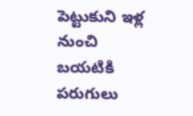పెట్టుకుని ఇళ్ల నుంచి బయటికి పరుగులు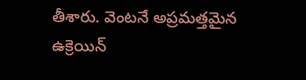తీశారు. వెంటనే అప్రమత్తమైన ఉక్రెయిన్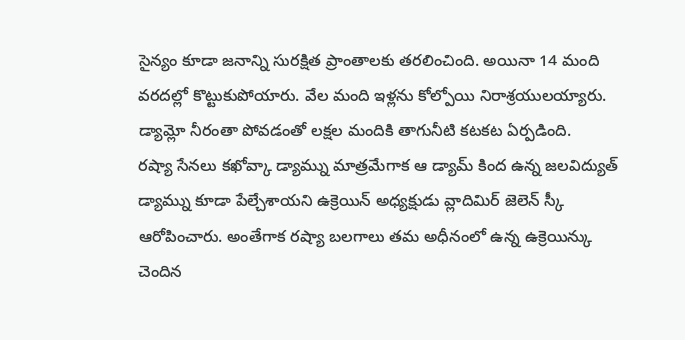సైన్యం కూడా జనాన్ని సురక్షిత ప్రాంతాలకు తరలించింది. అయినా 14 మంది వరదల్లో కొట్టుకుపోయారు. వేల మంది ఇళ్లను కోల్పోయి నిరాశ్రయులయ్యారు. డ్యామ్లో నీరంతా పోవడంతో లక్షల మందికి తాగునీటి కటకట ఏర్పడింది.
రష్యా సేనలు కఖోవ్కా డ్యామ్ను మాత్రమేగాక ఆ డ్యామ్ కింద ఉన్న జలవిద్యుత్ డ్యామ్ను కూడా పేల్చేశాయని ఉక్రెయిన్ అధ్యక్షుడు వ్లాదిమిర్ జెలెన్ స్కీ ఆరోపించారు. అంతేగాక రష్యా బలగాలు తమ అధీనంలో ఉన్న ఉక్రెయిన్కు చెందిన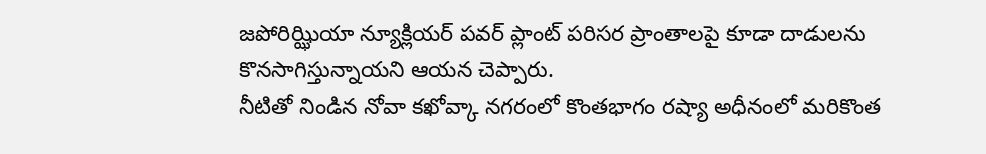జపోరిఝ్ఝియా న్యూక్లియర్ పవర్ ప్లాంట్ పరిసర ప్రాంతాలపై కూడా దాడులను కొనసాగిస్తున్నాయని ఆయన చెప్పారు.
నీటితో నిండిన నోవా కఖోవ్కా నగరంలో కొంతభాగం రష్యా అధీనంలో మరికొంత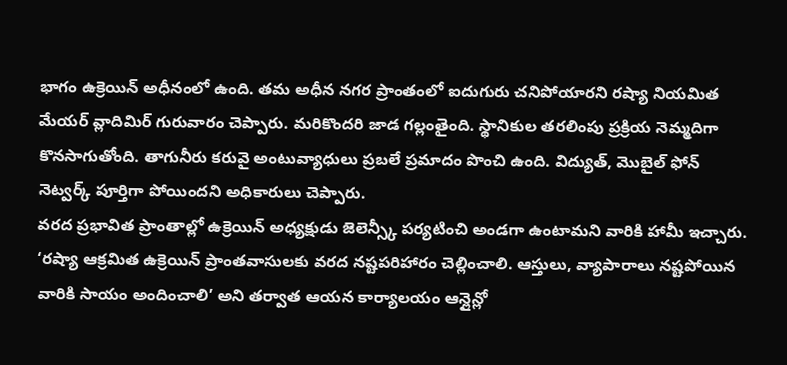భాగం ఉక్రెయిన్ అధీనంలో ఉంది. తమ అధీన నగర ప్రాంతంలో ఐదుగురు చనిపోయారని రష్యా నియమిత మేయర్ వ్లాదిమిర్ గురువారం చెప్పారు. మరికొందరి జాడ గల్లంతైంది. స్థానికుల తరలింపు ప్రక్రియ నెమ్మదిగా కొనసాగుతోంది. తాగునీరు కరువై అంటువ్యాధులు ప్రబలే ప్రమాదం పొంచి ఉంది. విద్యుత్, మొబైల్ ఫోన్ నెట్వర్క్ పూర్తిగా పోయిందని అధికారులు చెప్పారు.
వరద ప్రభావిత ప్రాంతాల్లో ఉక్రెయిన్ అధ్యక్షుడు జెలెన్స్కీ పర్యటించి అండగా ఉంటామని వారికి హామీ ఇచ్చారు. ‘రష్యా ఆక్రమిత ఉక్రెయిన్ ప్రాంతవాసులకు వరద నష్టపరిహారం చెల్లించాలి. ఆస్తులు, వ్యాపారాలు నష్టపోయిన వారికి సాయం అందించాలి’ అని తర్వాత ఆయన కార్యాలయం ఆన్లైన్లో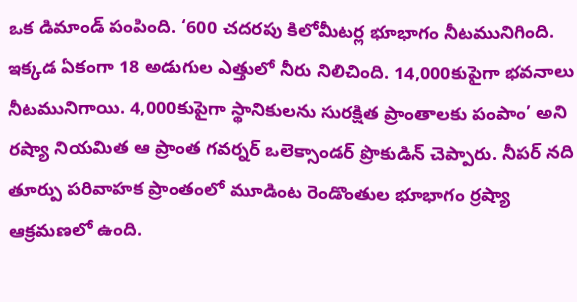ఒక డిమాండ్ పంపింది. ‘600 చదరపు కిలోమీటర్ల భూభాగం నీటమునిగింది. ఇక్కడ ఏకంగా 18 అడుగుల ఎత్తులో నీరు నిలిచింది. 14,000కుపైగా భవనాలు నీటమునిగాయి. 4,000కుపైగా స్థానికులను సురక్షిత ప్రాంతాలకు పంపాం’ అని రష్యా నియమిత ఆ ప్రాంత గవర్నర్ ఒలెక్సాండర్ ప్రొకుడిన్ చెప్పారు. నీపర్ నది తూర్పు పరివాహక ప్రాంతంలో మూడింట రెండొంతుల భూభాగం ర్రష్యా ఆక్రమణలో ఉంది.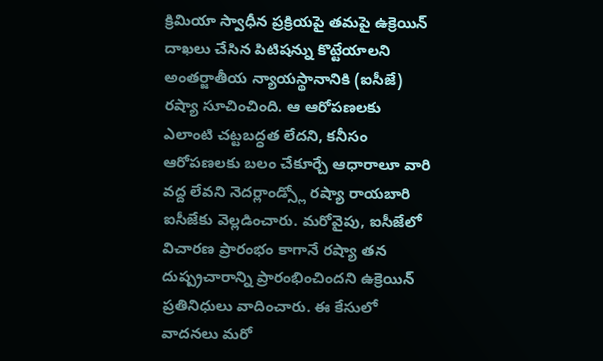క్రిమియా స్వాధీన ప్రక్రియపై తమపై ఉక్రెయిన్ దాఖలు చేసిన పిటిషన్ను కొట్టేయాలని అంతర్జాతీయ న్యాయస్థానానికి (ఐసీజే) రష్యా సూచించింది. ఆ ఆరోపణలకు ఎలాంటి చట్టబద్ధత లేదని, కనీసం ఆరోపణలకు బలం చేకూర్చే ఆధారాలూ వారి వద్ద లేవని నెదర్లాండ్స్లో రష్యా రాయబారి ఐసీజేకు వెల్లడించారు. మరోవైపు, ఐసీజేలో విచారణ ప్రారంభం కాగానే రష్యా తన దుష్ప్రచారాన్ని ప్రారంభించిందని ఉక్రెయిన్ ప్రతినిధులు వాదించారు. ఈ కేసులో వాదనలు మరో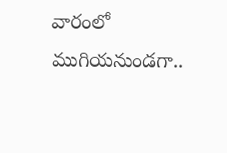వారంలో ముగియనుండగా..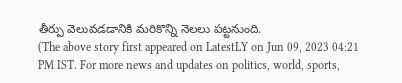తీర్పు వెలువడడానికి మరికొన్ని నెలలు పట్టనుంది.
(The above story first appeared on LatestLY on Jun 09, 2023 04:21 PM IST. For more news and updates on politics, world, sports,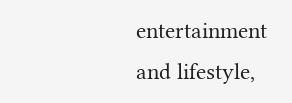entertainment and lifestyle,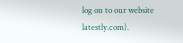log on to our website latestly.com).